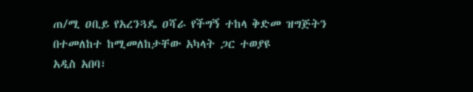ጠ/ሚ ዐቢይ የአረንጓዴ ዐሻራ የችግኝ ተከላ ቅድመ ዝግጅትን በተመለከተ ከሚመለከታቸው አካላት ጋር ተወያዩ
አዲስ አበባ፣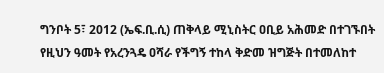ግንቦት 5፣ 2012 (ኤፍ.ቢ.ሲ) ጠቅላይ ሚኒስትር ዐቢይ አሕመድ በተገኙበት የዚህን ዓመት የአረንጓዴ ዐሻራ የችግኝ ተከላ ቅድመ ዝግጅት በተመለከተ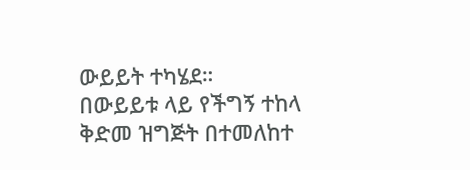ውይይት ተካሄደ።
በውይይቱ ላይ የችግኝ ተከላ ቅድመ ዝግጅት በተመለከተ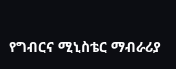የግብርና ሚኒስቴር ማብራሪያ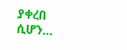ያቀረበ ሲሆን…